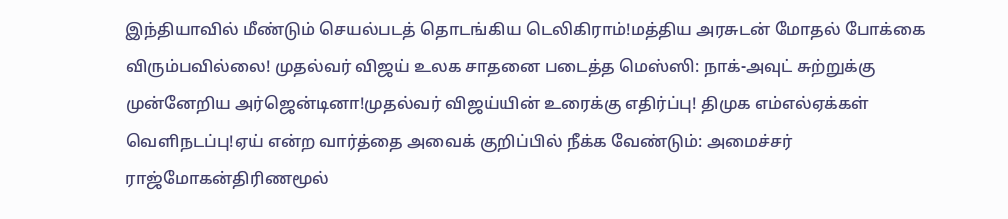இந்தியாவில் மீண்டும் செயல்படத் தொடங்கிய டெலிகிராம்!மத்திய அரசுடன் மோதல் போக்கை விரும்பவில்லை! முதல்வர் விஜய் உலக சாதனை படைத்த மெஸ்ஸி: நாக்-அவுட் சுற்றுக்கு முன்னேறிய அர்ஜென்டினா!முதல்வர் விஜய்யின் உரைக்கு எதிர்ப்பு! திமுக எம்எல்ஏக்கள் வெளிநடப்பு!ஏய் என்ற வார்த்தை அவைக் குறிப்பில் நீக்க வேண்டும்: அமைச்சர் ராஜ்மோகன்திரிணமூல்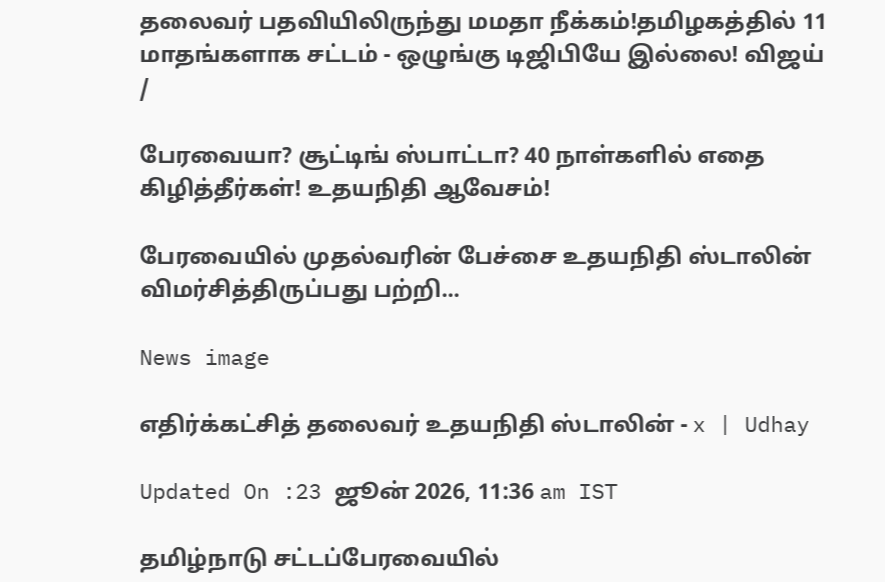தலைவர் பதவியிலிருந்து மமதா நீக்கம்!தமிழகத்தில் 11 மாதங்களாக சட்டம் - ஒழுங்கு டிஜிபியே இல்லை! விஜய்
/

பேரவையா? சூட்டிங் ஸ்பாட்டா? 40 நாள்களில் எதை கிழித்தீர்கள்! உதயநிதி ஆவேசம்!

பேரவையில் முதல்வரின் பேச்சை உதயநிதி ஸ்டாலின் விமர்சித்திருப்பது பற்றி...

News image

எதிர்க்கட்சித் தலைவர் உதயநிதி ஸ்டாலின் - x | Udhay

Updated On :23 ஜூன் 2026, 11:36 am IST

தமிழ்நாடு சட்டப்பேரவையில்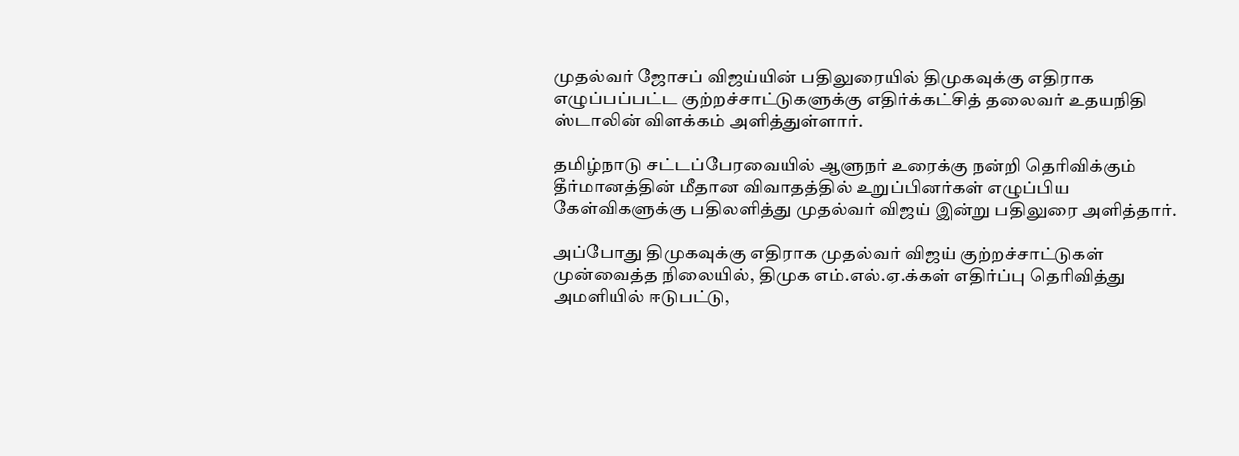முதல்வர் ஜோசப் விஜய்யின் பதிலுரையில் திமுகவுக்கு எதிராக எழுப்பப்பட்ட குற்றச்சாட்டுகளுக்கு எதிர்க்கட்சித் தலைவர் உதயநிதி ஸ்டாலின் விளக்கம் அளித்துள்ளார்.

தமிழ்நாடு சட்டப்பேரவையில் ஆளுநர் உரைக்கு நன்றி தெரிவிக்கும் தீர்மானத்தின் மீதான விவாதத்தில் உறுப்பினர்கள் எழுப்பிய கேள்விகளுக்கு பதிலளித்து முதல்வர் விஜய் இன்று பதிலுரை அளித்தார்.

அப்போது திமுகவுக்கு எதிராக முதல்வர் விஜய் குற்றச்சாட்டுகள் முன்வைத்த நிலையில், திமுக எம்.எல்.ஏ.க்கள் எதிர்ப்பு தெரிவித்து அமளியில் ஈடுபட்டு,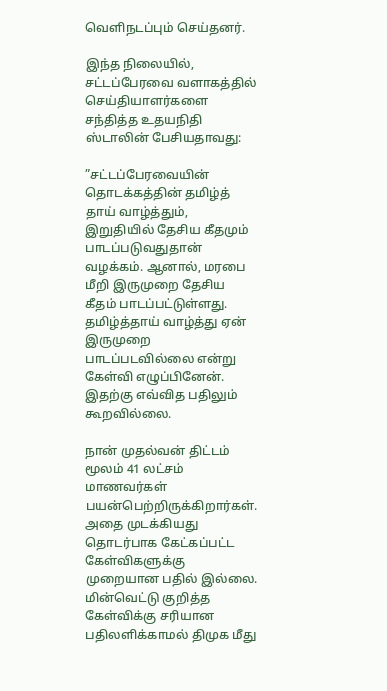வெளிநடப்பும் செய்தனர்.

இந்த நிலையில், சட்டப்பேரவை வளாகத்தில் செய்தியாளர்களை சந்தித்த உதயநிதி ஸ்டாலின் பேசியதாவது:

”சட்டப்பேரவையின் தொடக்கத்தின் தமிழ்த் தாய் வாழ்த்தும், இறுதியில் தேசிய கீதமும் பாடப்படுவதுதான் வழக்கம். ஆனால், மரபை மீறி இருமுறை தேசிய கீதம் பாடப்பட்டுள்ளது. தமிழ்த்தாய் வாழ்த்து ஏன் இருமுறை பாடப்படவில்லை என்று கேள்வி எழுப்பினேன். இதற்கு எவ்வித பதிலும் கூறவில்லை.

நான் முதல்வன் திட்டம் மூலம் 41 லட்சம் மாணவர்கள் பயன்பெற்றிருக்கிறார்கள். அதை முடக்கியது தொடர்பாக கேட்கப்பட்ட கேள்விகளுக்கு முறையான பதில் இல்லை. மின்வெட்டு குறித்த கேள்விக்கு சரியான பதிலளிக்காமல் திமுக மீது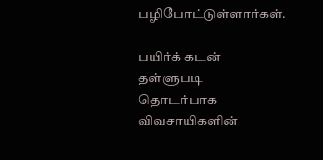பழிபோட்டுள்ளார்கள்.

பயிர்க் கடன் தள்ளுபடி தொடர்பாக விவசாயிகளின்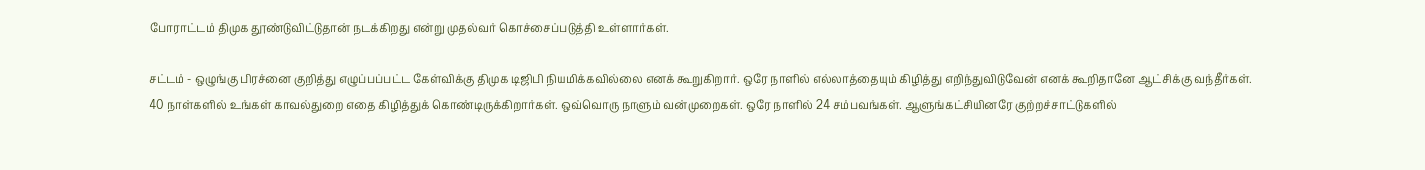போராட்டம் திமுக தூண்டுவிட்டுதான் நடக்கிறது என்று முதல்வர் கொச்சைப்படுத்தி உள்ளார்கள்.

சட்டம் - ஒழுங்கு பிரச்னை குறித்து எழுப்பப்பட்ட கேள்விக்கு திமுக டிஜிபி நியமிக்கவில்லை எனக் கூறுகிறார். ஒரே நாளில் எல்லாத்தையும் கிழித்து எறிந்துவிடுவேன் எனக் கூறிதானே ஆட்சிக்கு வந்தீர்கள். 40 நாள்களில் உங்கள் காவல்துறை எதை கிழித்துக் கொண்டிருக்கிறார்கள். ஒவ்வொரு நாளும் வன்முறைகள். ஒரே நாளில் 24 சம்பவங்கள். ஆளுங்கட்சியினரே குற்றச்சாட்டுகளில்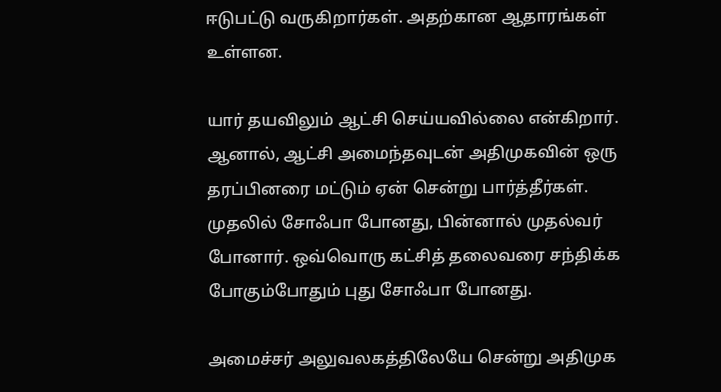ஈடுபட்டு வருகிறார்கள். அதற்கான ஆதாரங்கள் உள்ளன.

யார் தயவிலும் ஆட்சி செய்யவில்லை என்கிறார். ஆனால், ஆட்சி அமைந்தவுடன் அதிமுகவின் ஒரு தரப்பினரை மட்டும் ஏன் சென்று பார்த்தீர்கள். முதலில் சோஃபா போனது, பின்னால் முதல்வர் போனார். ஒவ்வொரு கட்சித் தலைவரை சந்திக்க போகும்போதும் புது சோஃபா போனது.

அமைச்சர் அலுவலகத்திலேயே சென்று அதிமுக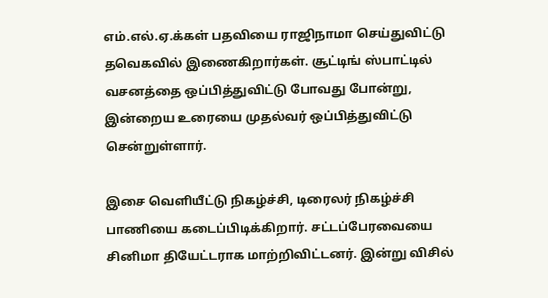எம்.எல்.ஏ.க்கள் பதவியை ராஜிநாமா செய்துவிட்டு தவெகவில் இணைகிறார்கள். சூட்டிங் ஸ்பாட்டில் வசனத்தை ஒப்பித்துவிட்டு போவது போன்று, இன்றைய உரையை முதல்வர் ஒப்பித்துவிட்டு சென்றுள்ளார்.

இசை வெளியீட்டு நிகழ்ச்சி, டிரைலர் நிகழ்ச்சி பாணியை கடைப்பிடிக்கிறார். சட்டப்பேரவையை சினிமா தியேட்டராக மாற்றிவிட்டனர். இன்று விசில்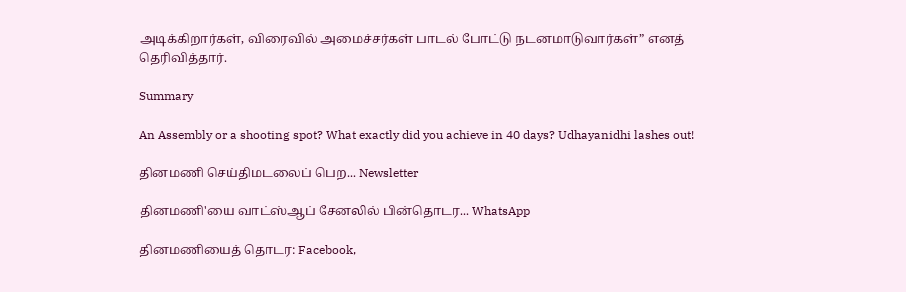அடிக்கிறார்கள், விரைவில் அமைச்சர்கள் பாடல் போட்டு நடனமாடுவார்கள்” எனத் தெரிவித்தார்.

Summary

An Assembly or a shooting spot? What exactly did you achieve in 40 days? Udhayanidhi lashes out!

தினமணி செய்திமடலைப் பெற... Newsletter

தினமணி'யை வாட்ஸ்ஆப் சேனலில் பின்தொடர... WhatsApp

தினமணியைத் தொடர: Facebook,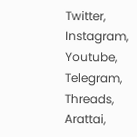Twitter, Instagram, Youtube, Telegram, Threads, Arattai,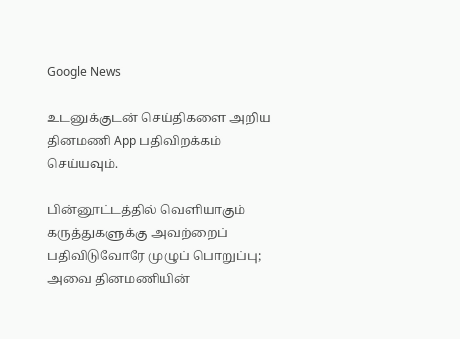Google News

உடனுக்குடன் செய்திகளை அறிய தினமணி App பதிவிறக்கம் செய்யவும்.

பின்னூட்டத்தில் வெளியாகும் கருத்துகளுக்கு அவற்றைப் பதிவிடுவோரே முழுப் பொறுப்பு; அவை தினமணியின்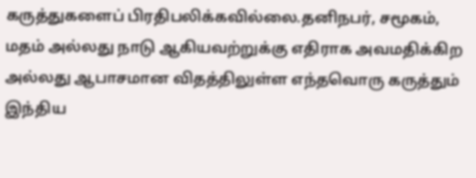கருத்துகளைப் பிரதிபலிக்கவில்லை.தனிநபர், சமூகம், மதம் அல்லது நாடு ஆகியவற்றுக்கு எதிராக அவமதிக்கிற அல்லது ஆபாசமான விதத்திலுள்ள எந்தவொரு கருத்தும் இந்திய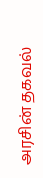அரசின் தகவல்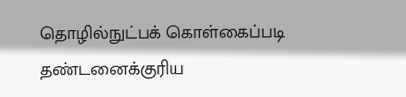தொழில்நுட்பக் கொள்கைப்படி தண்டனைக்குரிய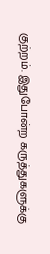குற்றம். இதுபோன்ற கருத்துகளுக்கு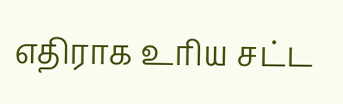எதிராக உரிய சட்ட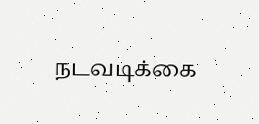நடவடிக்கை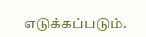எடுக்கப்படும்.